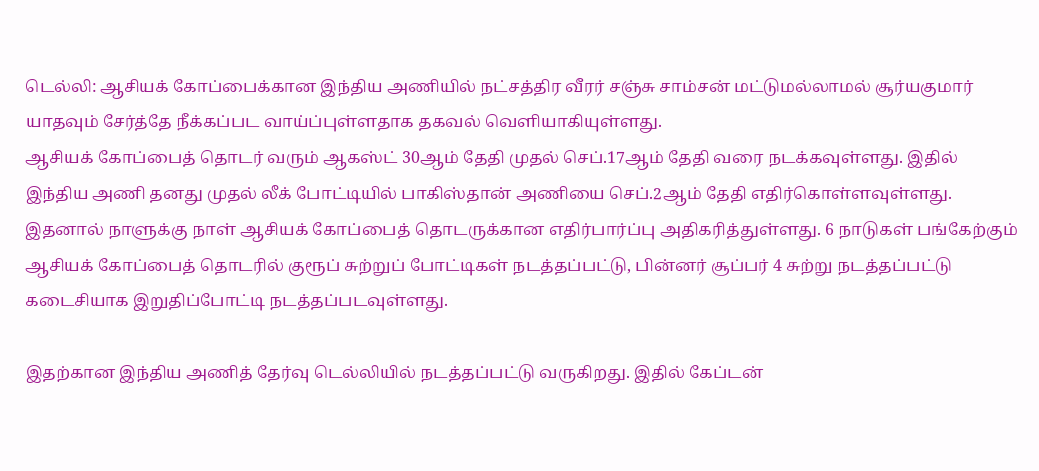டெல்லி: ஆசியக் கோப்பைக்கான இந்திய அணியில் நட்சத்திர வீரர் சஞ்சு சாம்சன் மட்டுமல்லாமல் சூர்யகுமார் யாதவும் சேர்த்தே நீக்கப்பட வாய்ப்புள்ளதாக தகவல் வெளியாகியுள்ளது.
ஆசியக் கோப்பைத் தொடர் வரும் ஆகஸ்ட் 30ஆம் தேதி முதல் செப்.17ஆம் தேதி வரை நடக்கவுள்ளது. இதில் இந்திய அணி தனது முதல் லீக் போட்டியில் பாகிஸ்தான் அணியை செப்.2ஆம் தேதி எதிர்கொள்ளவுள்ளது. இதனால் நாளுக்கு நாள் ஆசியக் கோப்பைத் தொடருக்கான எதிர்பார்ப்பு அதிகரித்துள்ளது. 6 நாடுகள் பங்கேற்கும் ஆசியக் கோப்பைத் தொடரில் குரூப் சுற்றுப் போட்டிகள் நடத்தப்பட்டு, பின்னர் சூப்பர் 4 சுற்று நடத்தப்பட்டு கடைசியாக இறுதிப்போட்டி நடத்தப்படவுள்ளது.

இதற்கான இந்திய அணித் தேர்வு டெல்லியில் நடத்தப்பட்டு வருகிறது. இதில் கேப்டன்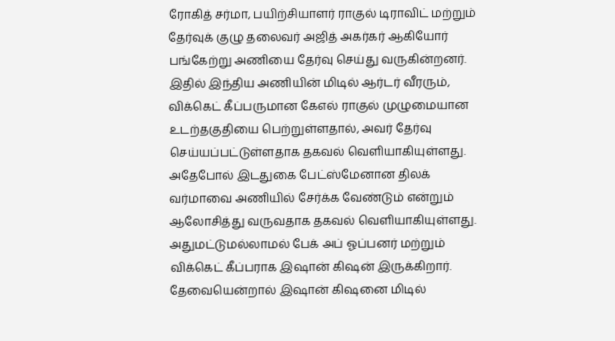ரோகித் சர்மா, பயிற்சியாளர் ராகுல் டிராவிட் மற்றும் தேர்வுக் குழு தலைவர் அஜித் அகர்கர் ஆகியோர் பங்கேற்று அணியை தேர்வு செய்து வருகின்றனர். இதில் இந்திய அணியின் மிடில் ஆர்டர் வீரரும், விக்கெட் கீப்பருமான கேஎல் ராகுல் முழுமையான உடற்தகுதியை பெற்றுள்ளதால், அவர் தேர்வு செய்யப்பட்டுள்ளதாக தகவல் வெளியாகியுள்ளது.
அதேபோல் இடதுகை பேட்ஸ்மேனான திலக் வர்மாவை அணியில் சேர்க்க வேண்டும் என்றும் ஆலோசித்து வருவதாக தகவல் வெளியாகியுள்ளது. அதுமட்டுமல்லாமல் பேக் அப் ஓப்பனர் மற்றும் விக்கெட் கீப்பராக இஷான் கிஷன் இருக்கிறார். தேவையென்றால் இஷான் கிஷனை மிடில்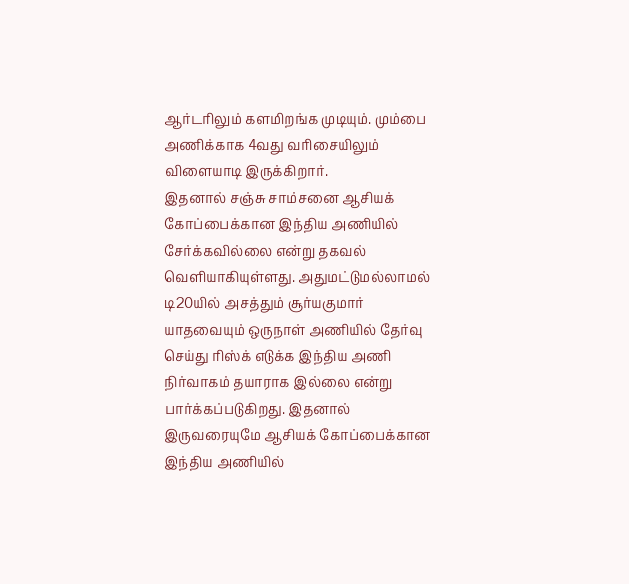ஆர்டரிலும் களமிறங்க முடியும். மும்பை அணிக்காக 4வது வரிசையிலும் விளையாடி இருக்கிறார்.
இதனால் சஞ்சு சாம்சனை ஆசியக் கோப்பைக்கான இந்திய அணியில் சேர்க்கவில்லை என்று தகவல் வெளியாகியுள்ளது. அதுமட்டுமல்லாமல் டி20யில் அசத்தும் சூர்யகுமார் யாதவையும் ஒருநாள் அணியில் தேர்வு செய்து ரிஸ்க் எடுக்க இந்திய அணி நிர்வாகம் தயாராக இல்லை என்று பார்க்கப்படுகிறது. இதனால் இருவரையுமே ஆசியக் கோப்பைக்கான இந்திய அணியில்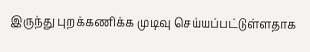இருந்து புறக்கணிக்க முடிவு செய்யப்பட்டுள்ளதாக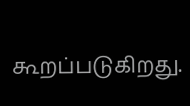கூறப்படுகிறது.